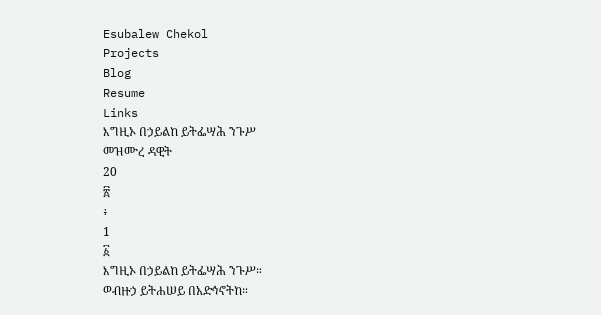Esubalew Chekol
Projects
Blog
Resume
Links
እግዚኦ በኃይልከ ይትፌሣሕ ንጉሥ
መዝሙረ ዳዊት
20
፳
፥
1
፩
እግዚኦ በኃይልከ ይትፌሣሕ ንጉሥ።
ወብዙኃ ይትሐሠይ በአድኅኖትከ።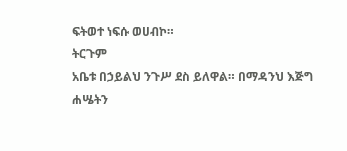ፍትወተ ነፍሱ ወሀብኮ።
ትርጉም
አቤቱ በኃይልህ ንጉሥ ደስ ይለዋል። በማዳንህ እጅግ
ሐሤትን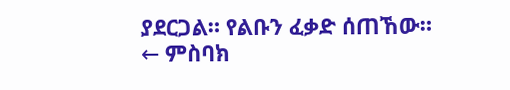ያደርጋል። የልቡን ፈቃድ ሰጠኸው።
← ምስባክ